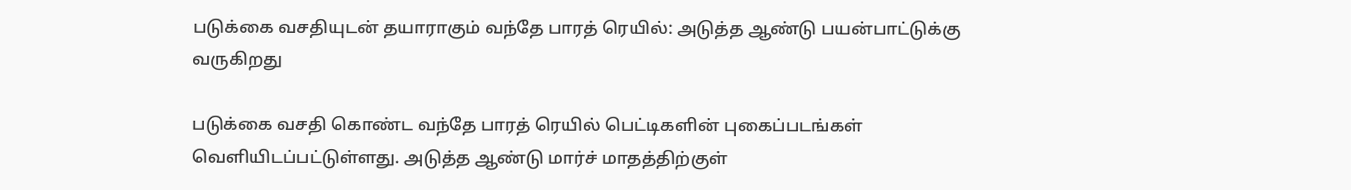படுக்கை வசதியுடன் தயாராகும் வந்தே பாரத் ரெயில்: அடுத்த ஆண்டு பயன்பாட்டுக்கு வருகிறது

படுக்கை வசதி கொண்ட வந்தே பாரத் ரெயில் பெட்டிகளின் புகைப்படங்கள் வெளியிடப்பட்டுள்ளது. அடுத்த ஆண்டு மார்ச் மாதத்திற்குள்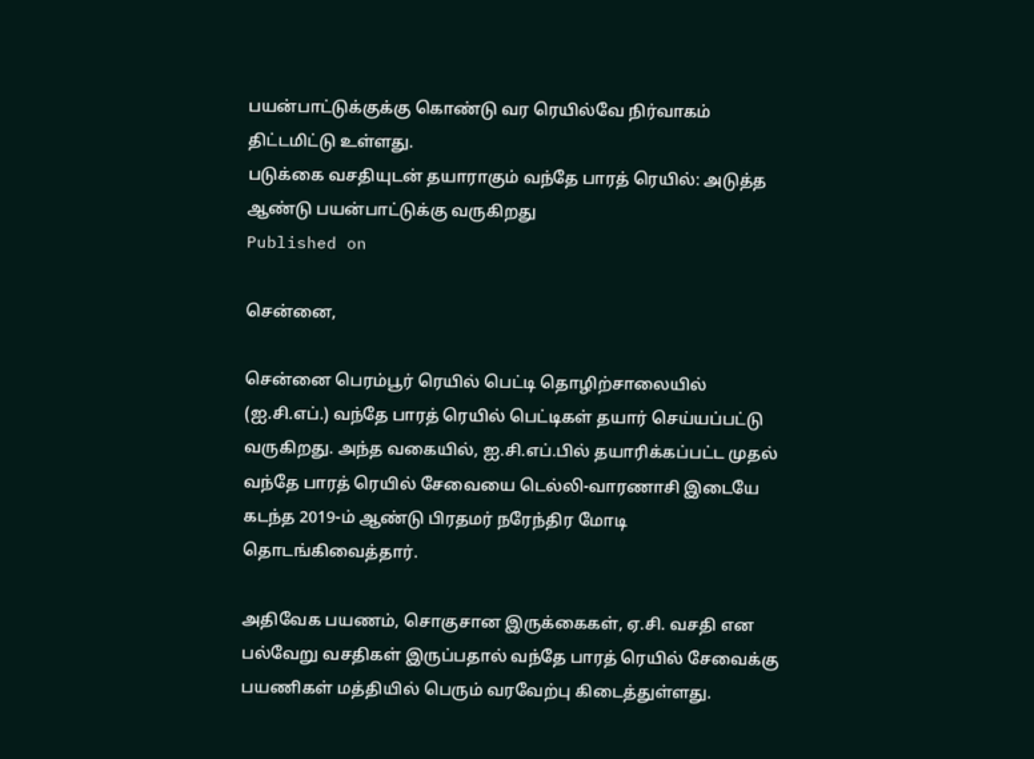பயன்பாட்டுக்குக்கு கொண்டு வர ரெயில்வே நிர்வாகம் திட்டமிட்டு உள்ளது.
படுக்கை வசதியுடன் தயாராகும் வந்தே பாரத் ரெயில்: அடுத்த ஆண்டு பயன்பாட்டுக்கு வருகிறது
Published on

சென்னை,

சென்னை பெரம்பூர் ரெயில் பெட்டி தொழிற்சாலையில் (ஐ.சி.எப்.) வந்தே பாரத் ரெயில் பெட்டிகள் தயார் செய்யப்பட்டு வருகிறது. அந்த வகையில், ஐ.சி.எப்.பில் தயாரிக்கப்பட்ட முதல் வந்தே பாரத் ரெயில் சேவையை டெல்லி-வாரணாசி இடையே கடந்த 2019-ம் ஆண்டு பிரதமர் நரேந்திர மோடி தொடங்கிவைத்தார்.

அதிவேக பயணம், சொகுசான இருக்கைகள், ஏ.சி. வசதி என பல்வேறு வசதிகள் இருப்பதால் வந்தே பாரத் ரெயில் சேவைக்கு பயணிகள் மத்தியில் பெரும் வரவேற்பு கிடைத்துள்ளது.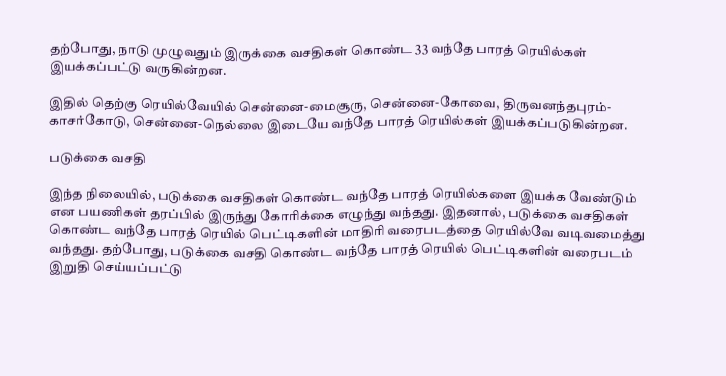தற்போது, நாடு முழுவதும் இருக்கை வசதிகள் கொண்ட 33 வந்தே பாரத் ரெயில்கள் இயக்கப்பட்டு வருகின்றன.

இதில் தெற்கு ரெயில்வேயில் சென்னை-மைசூரு, சென்னை-கோவை, திருவனந்தபுரம்-காசர்கோடு, சென்னை-நெல்லை இடையே வந்தே பாரத் ரெயில்கள் இயக்கப்படுகின்றன.

படுக்கை வசதி

இந்த நிலையில், படுக்கை வசதிகள் கொண்ட வந்தே பாரத் ரெயில்களை இயக்க வேண்டும் என பயணிகள் தரப்பில் இருந்து கோரிக்கை எழுந்து வந்தது. இதனால், படுக்கை வசதிகள் கொண்ட வந்தே பாரத் ரெயில் பெட்டிகளின் மாதிரி வரைபடத்தை ரெயில்வே வடிவமைத்து வந்தது. தற்போது, படுக்கை வசதி கொண்ட வந்தே பாரத் ரெயில் பெட்டிகளின் வரைபடம் இறுதி செய்யப்பட்டு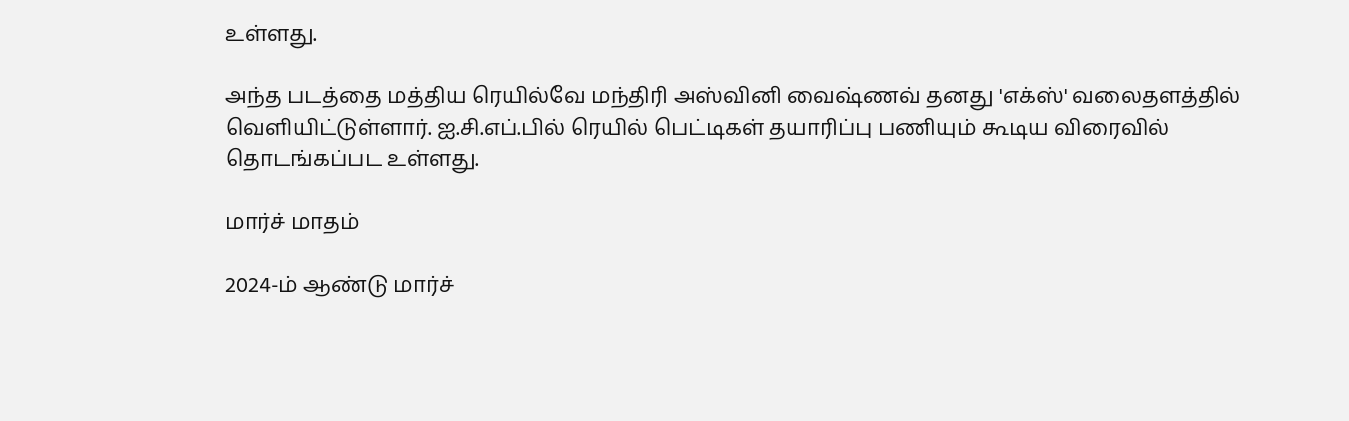உள்ளது.

அந்த படத்தை மத்திய ரெயில்வே மந்திரி அஸ்வினி வைஷ்ணவ் தனது 'எக்ஸ்' வலைதளத்தில் வெளியிட்டுள்ளார். ஐ.சி.எப்.பில் ரெயில் பெட்டிகள் தயாரிப்பு பணியும் கூடிய விரைவில் தொடங்கப்பட உள்ளது.

மார்ச் மாதம்

2024-ம் ஆண்டு மார்ச்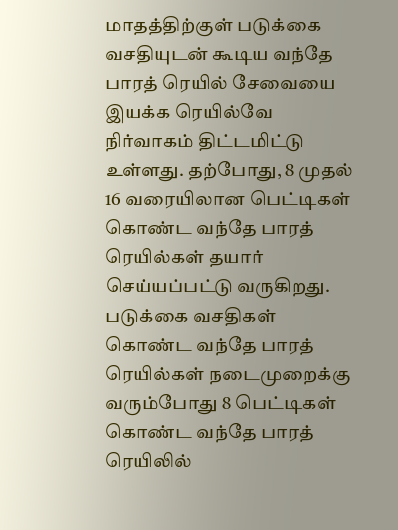மாதத்திற்குள் படுக்கை வசதியுடன் கூடிய வந்தே பாரத் ரெயில் சேவையை இயக்க ரெயில்வே நிர்வாகம் திட்டமிட்டு உள்ளது. தற்போது, 8 முதல் 16 வரையிலான பெட்டிகள் கொண்ட வந்தே பாரத் ரெயில்கள் தயார் செய்யப்பட்டு வருகிறது. படுக்கை வசதிகள் கொண்ட வந்தே பாரத் ரெயில்கள் நடைமுறைக்கு வரும்போது 8 பெட்டிகள் கொண்ட வந்தே பாரத் ரெயிலில்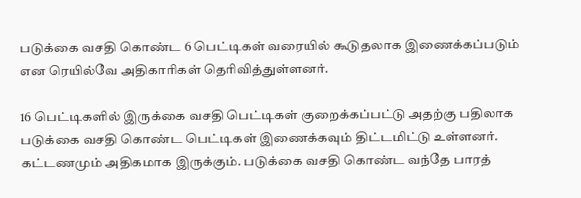படுக்கை வசதி கொண்ட 6 பெட்டிகள் வரையில் கூடுதலாக இணைக்கப்படும் என ரெயில்வே அதிகாரிகள் தெரிவித்துள்ளனர்.

16 பெட்டிகளில் இருக்கை வசதி பெட்டிகள் குறைக்கப்பட்டு அதற்கு பதிலாக படுக்கை வசதி கொண்ட பெட்டிகள் இணைக்கவும் திட்டமிட்டு உள்ளனர். கட்டணமும் அதிகமாக இருக்கும். படுக்கை வசதி கொண்ட வந்தே பாரத்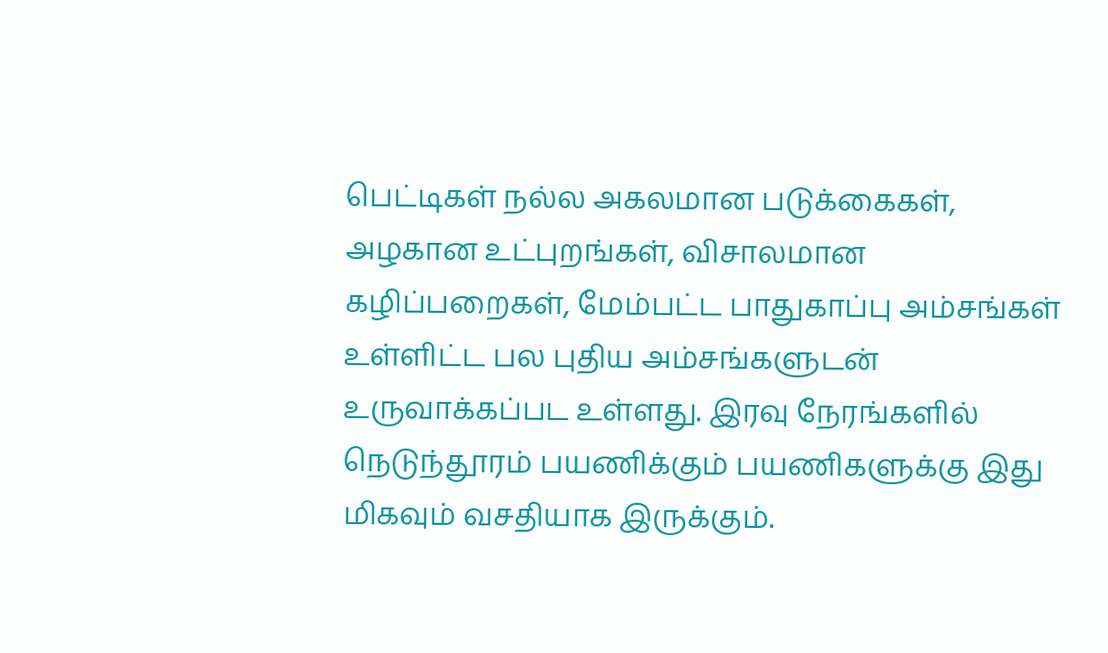பெட்டிகள் நல்ல அகலமான படுக்கைகள், அழகான உட்புறங்கள், விசாலமான கழிப்பறைகள், மேம்பட்ட பாதுகாப்பு அம்சங்கள் உள்ளிட்ட பல புதிய அம்சங்களுடன் உருவாக்கப்பட உள்ளது. இரவு நேரங்களில் நெடுந்தூரம் பயணிக்கும் பயணிகளுக்கு இது மிகவும் வசதியாக இருக்கும்.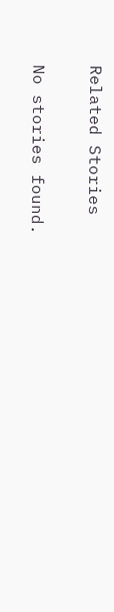Related Stories

No stories found.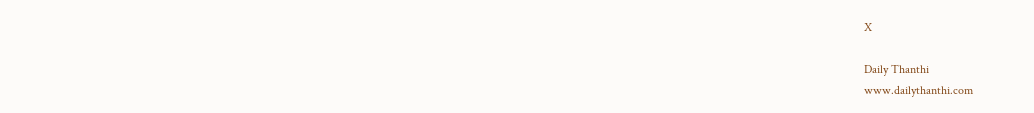X

Daily Thanthi
www.dailythanthi.com